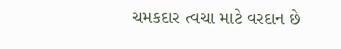ચમકદાર ત્વચા માટે વરદાન છે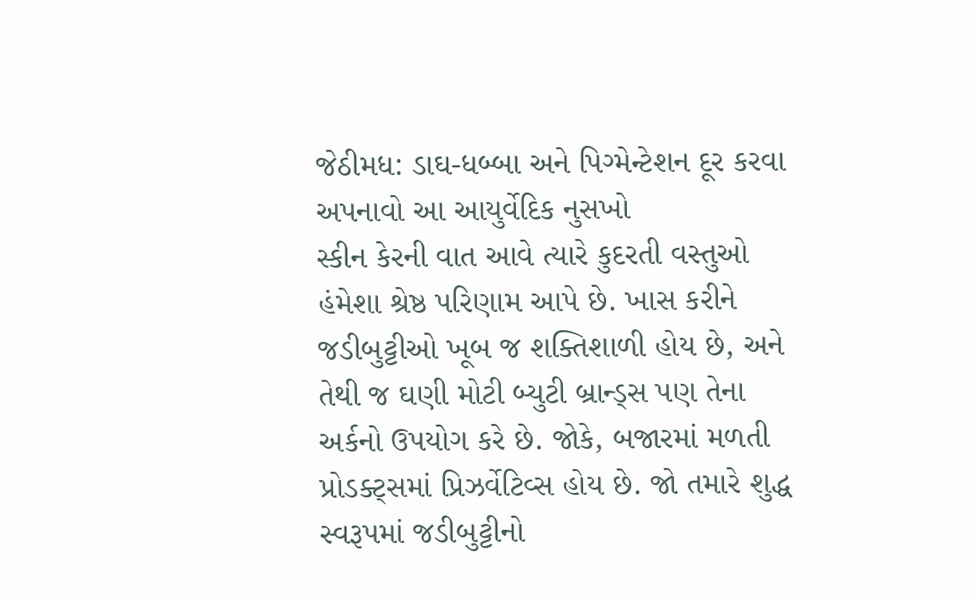જેઠીમધ: ડાઘ-ધબ્બા અને પિગ્મેન્ટેશન દૂર કરવા અપનાવો આ આયુર્વેદિક નુસખો
સ્કીન કેરની વાત આવે ત્યારે કુદરતી વસ્તુઓ હંમેશા શ્રેષ્ઠ પરિણામ આપે છે. ખાસ કરીને જડીબુટ્ટીઓ ખૂબ જ શક્તિશાળી હોય છે, અને તેથી જ ઘણી મોટી બ્યુટી બ્રાન્ડ્સ પણ તેના અર્કનો ઉપયોગ કરે છે. જોકે, બજારમાં મળતી પ્રોડક્ટ્સમાં પ્રિઝર્વેટિવ્સ હોય છે. જો તમારે શુદ્ધ સ્વરૂપમાં જડીબુટ્ટીનો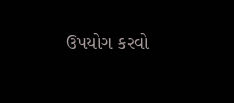ઉપયોગ કરવો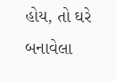હોય, તો ઘરે બનાવેલા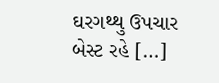ઘરગથ્થુ ઉપચાર બેસ્ટ રહે […]